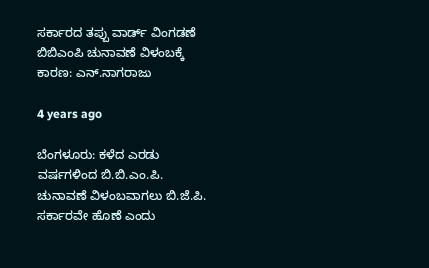ಸರ್ಕಾರದ ತಪ್ಪು ವಾರ್ಡ್ ವಿಂಗಡಣೆ ಬಿಬಿಎಂಪಿ ಚುನಾವಣೆ ವಿಳಂಬಕ್ಕೆ ಕಾರಣ: ಎನ್.ನಾಗರಾಜು

4 years ago

ಬೆಂಗಳೂರು: ಕಳೆದ ಎರಡು ವರ್ಷಗಳಿಂದ ಬಿ.ಬಿ.ಎಂ.ಪಿ. ಚುನಾವಣೆ ವಿಳಂಬವಾಗಲು ಬಿ.ಜೆ.ಪಿ. ಸರ್ಕಾರವೇ ಹೊಣೆ ಎಂದು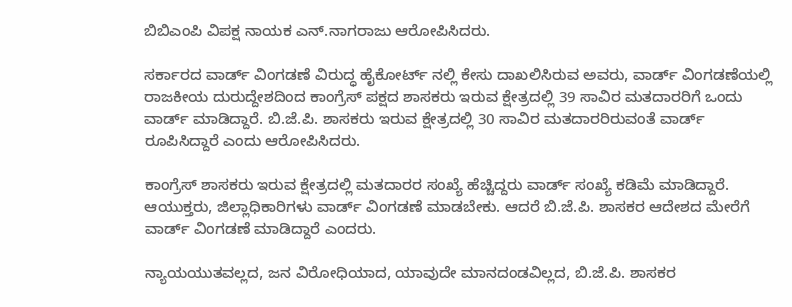ಬಿಬಿಎಂಪಿ ವಿಪಕ್ಷ ನಾಯಕ ಎನ್.ನಾಗರಾಜು ಆರೋಪಿಸಿದರು.

ಸರ್ಕಾರದ ವಾರ್ಡ್ ವಿಂಗಡಣೆ ವಿರುದ್ಧ ಹೈಕೋರ್ಟ್ ನಲ್ಲಿ ಕೇಸು ದಾಖಲಿಸಿರುವ ಅವರು, ವಾರ್ಡ್ ವಿಂಗಡಣೆಯಲ್ಲಿ ರಾಜಕೀಯ ದುರುದ್ದೇಶದಿಂದ ಕಾಂಗ್ರೆಸ್ ಪಕ್ಷದ ಶಾಸಕರು ಇರುವ ಕ್ಷೇತ್ರದಲ್ಲಿ 39 ಸಾವಿರ ಮತದಾರರಿಗೆ ಒಂದು ವಾರ್ಡ್ ಮಾಡಿದ್ದಾರೆ. ಬಿ.ಜೆ.ಪಿ. ಶಾಸಕರು ಇರುವ ಕ್ಷೇತ್ರದಲ್ಲಿ 30 ಸಾವಿರ ಮತದಾರರಿರುವಂತೆ ವಾರ್ಡ್ ರೂಪಿಸಿದ್ದಾರೆ ಎಂದು ಆರೋಪಿಸಿದರು.

ಕಾಂಗ್ರೆಸ್ ಶಾಸಕರು ಇರುವ ಕ್ಷೇತ್ರದಲ್ಲಿ ಮತದಾರರ ಸಂಖ್ಯೆ ಹೆಚ್ಚಿದ್ದರು ವಾರ್ಡ್ ಸಂಖ್ಯೆ ಕಡಿಮೆ ಮಾಡಿದ್ದಾರೆ. ಆಯುಕ್ತರು, ಜಿಲ್ಲಾಧಿಕಾರಿಗಳು ವಾರ್ಡ್ ವಿಂಗಡಣೆ ಮಾಡಬೇಕು. ಆದರೆ ಬಿ.ಜೆ.ಪಿ. ಶಾಸಕರ ಆದೇಶದ ಮೇರೆಗೆ ವಾರ್ಡ್ ವಿಂಗಡಣೆ ಮಾಡಿದ್ದಾರೆ ಎಂದರು.

ನ್ಯಾಯಯುತವಲ್ಲದ, ಜನ ವಿರೋಧಿಯಾದ, ಯಾವುದೇ ಮಾನದಂಡವಿಲ್ಲದ, ಬಿ.ಜೆ.ಪಿ. ಶಾಸಕರ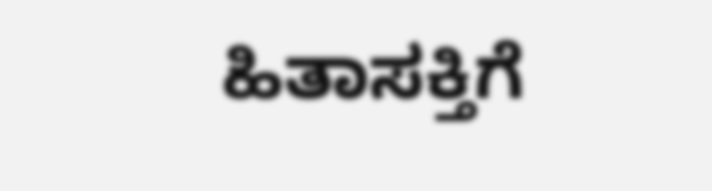ಹಿತಾಸಕ್ತಿಗೆ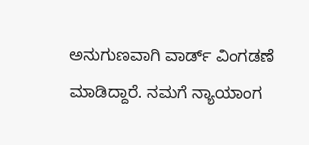ಅನುಗುಣವಾಗಿ ವಾರ್ಡ್ ವಿಂಗಡಣೆ ಮಾಡಿದ್ದಾರೆ. ನಮಗೆ ನ್ಯಾಯಾಂಗ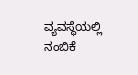ವ್ಯವಸ್ಥೆಯಲ್ಲಿ ನಂಬಿಕೆ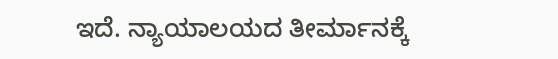ಇದೆ. ನ್ಯಾಯಾಲಯದ ತೀರ್ಮಾನಕ್ಕೆ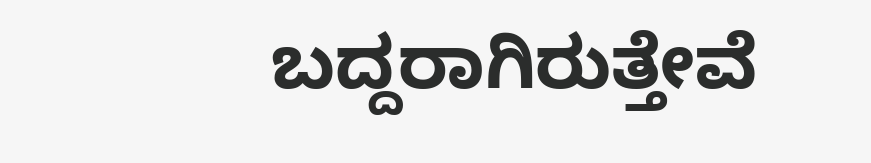ಬದ್ದರಾಗಿರುತ್ತೇವೆ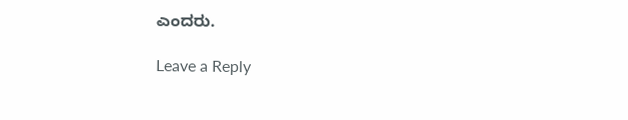ಎಂದರು.

Leave a Reply